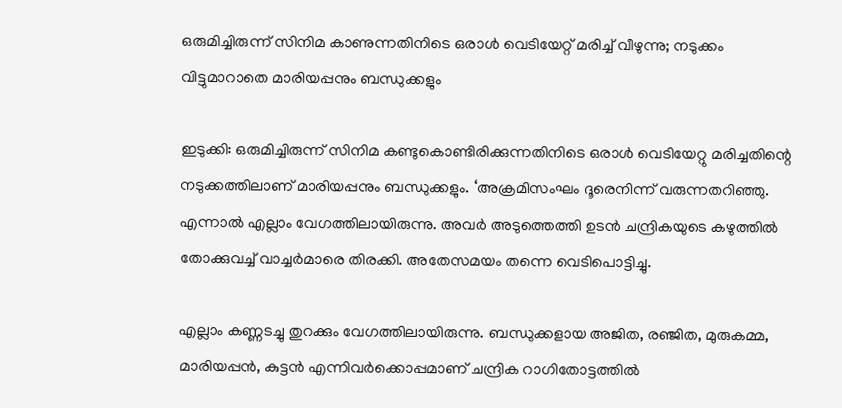ഒരുമിച്ചിരുന്ന് സിനിമ കാണുന്നതിനിടെ ഒരാള്‍ വെടിയേറ്റ് മരിച്ച് വീഴുന്നു; നടുക്കം വിട്ടുമാറാതെ മാരിയപ്പനും ബന്ധുക്കളും

ഇടുക്കി: ഒരുമിച്ചിരുന്ന് സിനിമ കണ്ടുകൊണ്ടിരിക്കുന്നതിനിടെ ഒരാള്‍ വെടിയേറ്റു മരിച്ചതിന്റെ നടുക്കത്തിലാണ് മാരിയപ്പനും ബന്ധുക്കളും. ‘അക്രമിസംഘം ദൂരെനിന്ന് വരുന്നതറിഞ്ഞു. എന്നാല്‍ എല്ലാം വേഗത്തിലായിരുന്നു. അവര്‍ അടുത്തെത്തി ഉടന്‍ ചന്ദ്രികയുടെ കഴുത്തില്‍ തോക്കുവച്ച് വാച്ചര്‍മാരെ തിരക്കി. അതേസമയം തന്നെ വെടിപൊട്ടിച്ചു.

എല്ലാം കണ്ണടച്ചു തുറക്കും വേഗത്തിലായിരുന്നു. ബന്ധുക്കളായ അജിത, രഞ്ജിത, മുരുകമ്മ, മാരിയപ്പന്‍, കുട്ടന്‍ എന്നിവര്‍ക്കൊപ്പമാണ് ചന്ദ്രിക റാഗിതോട്ടത്തില്‍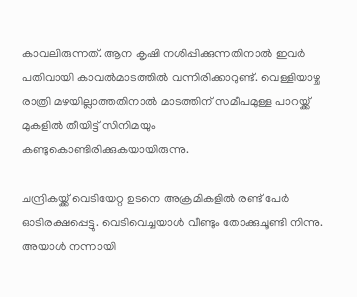കാവലിരുന്നത്. ആന കൃഷി നശിപ്പിക്കുന്നതിനാല്‍ ഇവര്‍ പതിവായി കാവല്‍മാടത്തില്‍ വന്നിരിക്കാറുണ്ട്. വെള്ളിയാഴ്ച രാത്രി മഴയില്ലാത്തതിനാല്‍ മാടത്തിന് സമീപമുള്ള പാറയ്ക്ക് മുകളില്‍ തീയിട്ട് സിനിമയും കണ്ടുകൊണ്ടിരിക്കുകയായിരുന്നു.

ചന്ദ്രികയ്ക്ക് വെടിയേറ്റ ഉടനെ അക്രമികളില്‍ രണ്ട് പേര്‍ ഓടിരക്ഷപ്പെട്ടു. വെടിവെച്ചയാള്‍ വീണ്ടും തോക്കുചൂണ്ടി നിന്നു. അയാള്‍ നന്നായി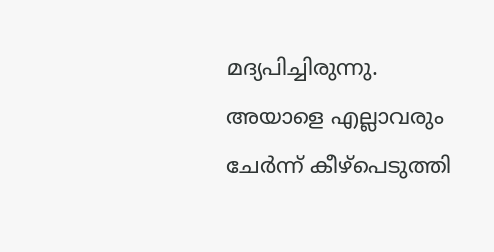മദ്യപിച്ചിരുന്നു. അയാളെ എല്ലാവരും ചേര്‍ന്ന് കീഴ്പെടുത്തി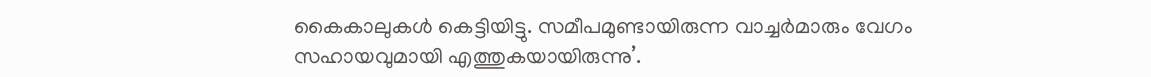കൈകാലുകള്‍ കെട്ടിയിട്ടു. സമീപമുണ്ടായിരുന്ന വാച്ചര്‍മാരും വേഗം സഹായവുമായി എത്തുകയായിരുന്നു’.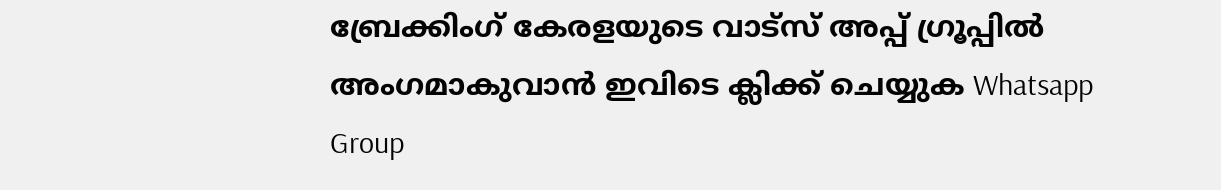ബ്രേക്കിംഗ് കേരളയുടെ വാട്സ് അപ്പ് ഗ്രൂപ്പിൽ അംഗമാകുവാൻ ഇവിടെ ക്ലിക്ക് ചെയ്യുക Whatsapp Group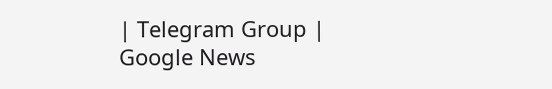| Telegram Group | Google News